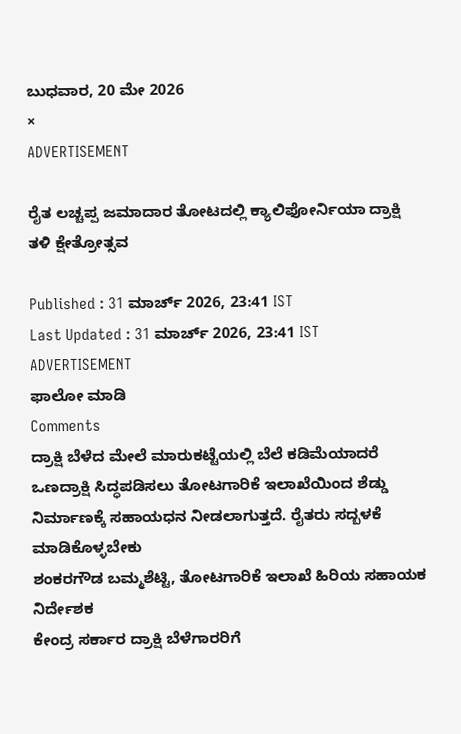ಬುಧವಾರ, 20 ಮೇ 2026
×
ADVERTISEMENT

ರೈತ ಲಚ್ಚಪ್ಪ ಜಮಾದಾರ ತೋಟದಲ್ಲಿ ಕ್ಯಾಲಿಫೋರ್ನಿಯಾ ದ್ರಾಕ್ಷಿ ತಳಿ ಕ್ಷೇತ್ರೋತ್ಸವ

Published : 31 ಮಾರ್ಚ್ 2026, 23:41 IST
Last Updated : 31 ಮಾರ್ಚ್ 2026, 23:41 IST
ADVERTISEMENT
ಫಾಲೋ ಮಾಡಿ
Comments
ದ್ರಾಕ್ಷಿ ಬೆಳೆದ ಮೇಲೆ ಮಾರುಕಟ್ಟೆಯಲ್ಲಿ ಬೆಲೆ ಕಡಿಮೆಯಾದರೆ ಒಣದ್ರಾಕ್ಷಿ ಸಿದ್ಧಪಡಿಸಲು ತೋಟಗಾರಿಕೆ ಇಲಾಖೆಯಿಂದ ಶೆಡ್ಡು ನಿರ್ಮಾಣಕ್ಕೆ ಸಹಾಯಧನ ನೀಡಲಾಗುತ್ತದೆ. ರೈತರು ಸದ್ಬಳಕೆ ಮಾಡಿಕೊಳ್ಳಬೇಕು
ಶಂಕರಗೌಡ ಬಮ್ಮಶೆಟ್ಟಿ, ತೋಟಗಾರಿಕೆ ಇಲಾಖೆ ಹಿರಿಯ ಸಹಾಯಕ ನಿರ್ದೇಶಕ
ಕೇಂದ್ರ ಸರ್ಕಾರ ದ್ರಾಕ್ಷಿ ಬೆಳೆಗಾರರಿಗೆ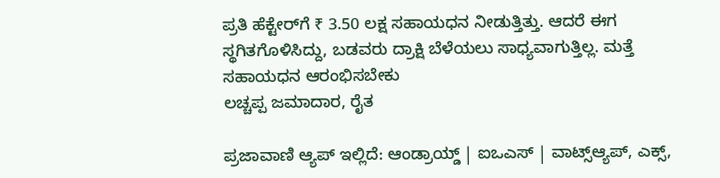ಪ್ರತಿ ಹೆಕ್ಟೇರ್‌ಗೆ ₹ 3.50 ಲಕ್ಷ ಸಹಾಯಧನ ನೀಡುತ್ತಿತ್ತು. ಆದರೆ ಈಗ ಸ್ಥಗಿತಗೊಳಿಸಿದ್ದು, ಬಡವರು ದ್ರಾಕ್ಷಿ ಬೆಳೆಯಲು ಸಾಧ್ಯವಾಗುತ್ತಿಲ್ಲ. ಮತ್ತೆ ಸಹಾಯಧನ ಆರಂಭಿಸಬೇಕು
ಲಚ್ಚಪ್ಪ ಜಮಾದಾರ, ರೈತ

ಪ್ರಜಾವಾಣಿ ಆ್ಯಪ್ ಇಲ್ಲಿದೆ: ಆಂಡ್ರಾಯ್ಡ್ | ಐಒಎಸ್ | ವಾಟ್ಸ್ಆ್ಯಪ್, ಎಕ್ಸ್,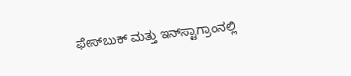ಫೇಸ್‌ಬುಕ್ ಮತ್ತು ಇನ್‌ಸ್ಟಾಗ್ರಾಂನಲ್ಲಿ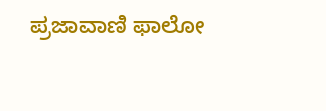ಪ್ರಜಾವಾಣಿ ಫಾಲೋ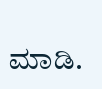ಮಾಡಿ.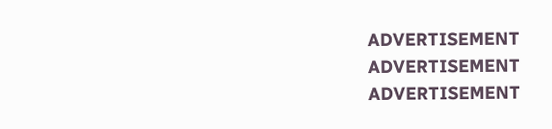ADVERTISEMENT
ADVERTISEMENT
ADVERTISEMENT